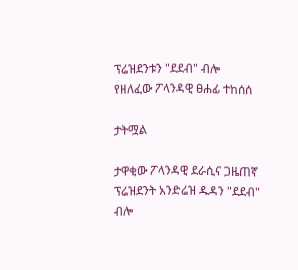ፕሬዝደንቱን "ደደብ" ብሎ የዘለፈው ፖላንዳዊ ፀሐፊ ተከሰሰ

ታትሟል

ታዋቂው ፖላንዳዊ ደራሲና ጋዜጠኛ ፕሬዝደንት አንድሬዝ ዱዳን "ደደብ" ብሎ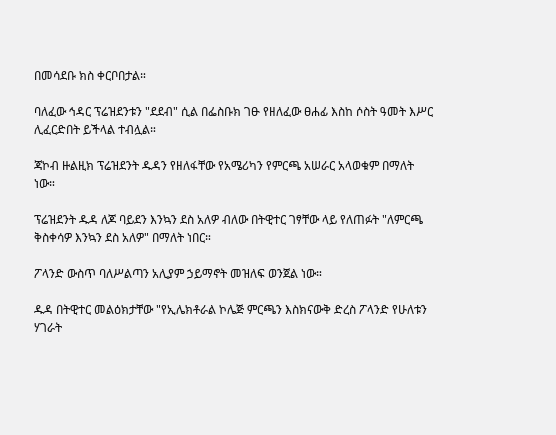በመሳደቡ ክስ ቀርቦበታል።

ባለፈው ኅዳር ፕሬዝደንቱን "ደደብ" ሲል በፌስቡክ ገፁ የዘለፈው ፀሐፊ እስከ ሶስት ዓመት እሥር ሊፈርድበት ይችላል ተብሏል።

ጃኮብ ዙልዚክ ፕሬዝደንት ዱዳን የዘለፋቸው የአሜሪካን የምርጫ አሠራር አላወቁም በማለት ነው።

ፕሬዝደንት ዱዳ ለጆ ባይደን እንኳን ደስ አለዎ ብለው በትዊተር ገፃቸው ላይ የለጠፉት "ለምርጫ ቅስቀሳዎ እንኳን ደስ አለዎ" በማለት ነበር።

ፖላንድ ውስጥ ባለሥልጣን አሊያም ኃይማኖት መዝለፍ ወንጀል ነው።

ዱዳ በትዊተር መልዕክታቸው "የኢሌክቶራል ኮሌጅ ምርጫን እስክናውቅ ድረስ ፖላንድ የሁለቱን ሃገራት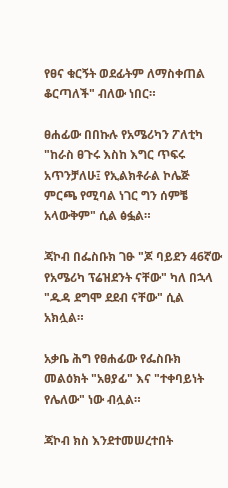የፀና ቁርኝት ወደፊትም ለማስቀጠል ቆርጣለች" ብለው ነበር።

ፀሐፊው በበኩሉ የአሜሪካን ፖለቲካ "ከራስ ፀጉሩ እስከ እግር ጥፍሩ አጥንቻለሁ፤ የኢልክቶራል ኮሌጅ ምርጫ የሚባል ነገር ግን ሰምቼ አላውቅም" ሲል ፅፏል።

ጃኮብ በፌስቡክ ገፁ "ጆ ባይደን 46ኛው የአሜሪካ ፕሬዝደንት ናቸው" ካለ በኋላ "ዱዳ ደግሞ ደደብ ናቸው" ሲል አክሏል።

አቃቤ ሕግ የፀሐፊው የፌስቡክ መልዕክት "አፀያፊ" እና "ተቀባይነት የሌለው" ነው ብሏል።

ጃኮብ ክስ እንደተመሠረተበት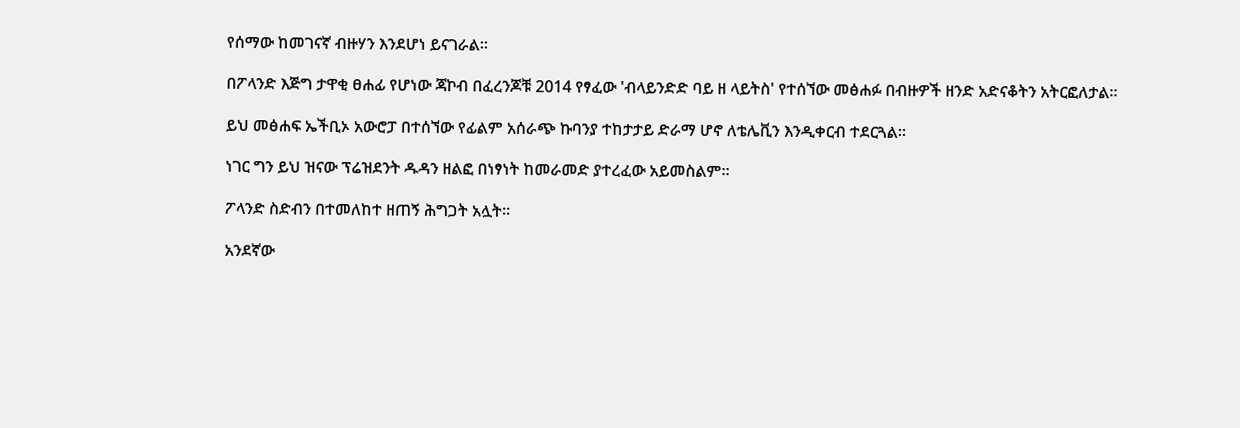የሰማው ከመገናኛ ብዙሃን እንደሆነ ይናገራል።

በፖላንድ እጅግ ታዋቂ ፀሐፊ የሆነው ጃኮብ በፈረንጆቹ 2014 የፃፈው 'ብላይንድድ ባይ ዘ ላይትስ' የተሰኘው መፅሐፉ በብዙዎች ዘንድ አድናቆትን አትርፎለታል።

ይህ መፅሐፍ ኤችቢኦ አውሮፓ በተሰኘው የፊልም አሰራጭ ኩባንያ ተከታታይ ድራማ ሆኖ ለቴሌቪን እንዲቀርብ ተደርጓል።

ነገር ግን ይህ ዝናው ፕሬዝደንት ዱዳን ዘልፎ በነፃነት ከመራመድ ያተረፈው አይመስልም።

ፖላንድ ስድብን በተመለከተ ዘጠኝ ሕግጋት አሏት።

አንደኛው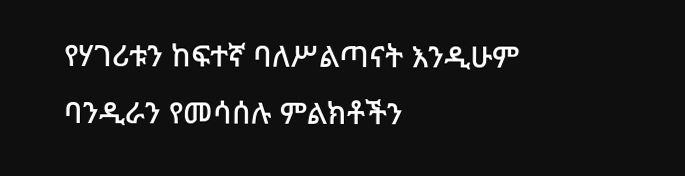የሃገሪቱን ከፍተኛ ባለሥልጣናት እንዲሁም ባንዲራን የመሳሰሉ ምልክቶችን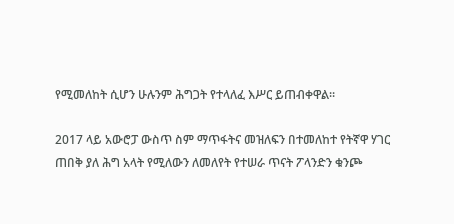የሚመለከት ሲሆን ሁሉንም ሕግጋት የተላለፈ እሥር ይጠብቀዋል።

2017 ላይ አውሮፓ ውስጥ ስም ማጥፋትና መዝለፍን በተመለከተ የትኛዋ ሃገር ጠበቅ ያለ ሕግ አላት የሚለውን ለመለየት የተሠራ ጥናት ፖላንድን ቁንጮ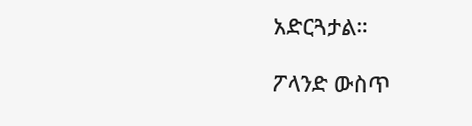አድርጓታል።

ፖላንድ ውስጥ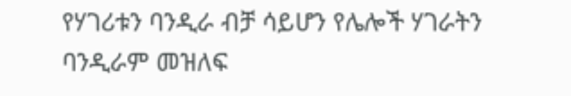የሃገሪቱን ባንዲራ ብቻ ሳይሆን የሌሎች ሃገራትን ባንዲራም መዝለፍ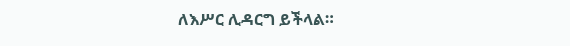ለእሥር ሊዳርግ ይችላል።